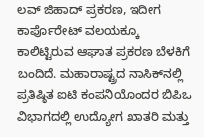ಲವ್‌ ಜಿಹಾದ್‌ ಪ್ರಕರಣ, ಇದೀಗ ಕಾರ್ಪೊರೇಟ್‌ ವಲಯಕ್ಕೂ ಕಾಲಿಟ್ಟಿರುವ ಆಘಾತ ಪ್ರಕರಣ ಬೆಳಕಿಗೆ ಬಂದಿದೆ. ಮಹಾರಾಷ್ಟ್ರದ ನಾಸಿಕ್‌ನಲ್ಲಿ ಪ್ರತಿಷ್ಠಿತ ಐಟಿ ಕಂಪನಿಯೊಂದರ ಬಿಪಿಒ ವಿಭಾಗದಲ್ಲಿ ಉದ್ಯೋಗ ಖಾತರಿ ಮತ್ತು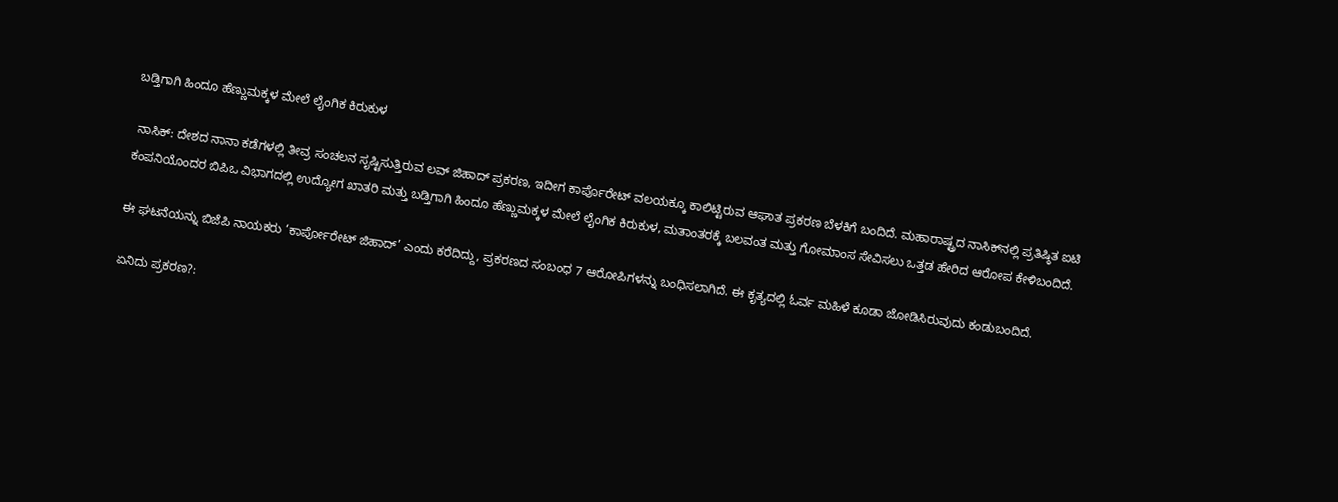ಬಡ್ತಿಗಾಗಿ ಹಿಂದೂ ಹೆಣ್ಣುಮಕ್ಕಳ ಮೇಲೆ ಲೈಂಗಿಕ ಕಿರುಕುಳ

 ನಾಸಿಕ್‌: ದೇಶದ ನಾನಾ ಕಡೆಗಳಲ್ಲಿ ತೀವ್ರ ಸಂಚಲನ ಸೃಷ್ಟಿಸುತ್ತಿರುವ ಲವ್‌ ಜಿಹಾದ್‌ ಪ್ರಕರಣ, ಇದೀಗ ಕಾರ್ಪೊರೇಟ್‌ ವಲಯಕ್ಕೂ ಕಾಲಿಟ್ಟಿರುವ ಆಘಾತ ಪ್ರಕರಣ ಬೆಳಕಿಗೆ ಬಂದಿದೆ. ಮಹಾರಾಷ್ಟ್ರದ ನಾಸಿಕ್‌ನಲ್ಲಿ ಪ್ರತಿಷ್ಠಿತ ಐಟಿ ಕಂಪನಿಯೊಂದರ ಬಿಪಿಒ ವಿಭಾಗದಲ್ಲಿ ಉದ್ಯೋಗ ಖಾತರಿ ಮತ್ತು ಬಡ್ತಿಗಾಗಿ ಹಿಂದೂ ಹೆಣ್ಣುಮಕ್ಕಳ ಮೇಲೆ ಲೈಂಗಿಕ ಕಿರುಕುಳ, ಮತಾಂತರಕ್ಕೆ ಬಲವಂತ ಮತ್ತು ಗೋಮಾಂಸ ಸೇವಿಸಲು ಒತ್ತಡ ಹೇರಿದ ಆರೋಪ ಕೇಳಿಬಂದಿದೆ.

ಈ ಘಟನೆಯನ್ನು ಬಿಜೆಪಿ ನಾಯಕರು ‘ಕಾರ್ಪೋರೇಟ್‌ ಜಿಹಾದ್‌’ ಎಂದು ಕರೆದಿದ್ದು, ಪ್ರಕರಣದ ಸಂಬಂಧ 7 ಆರೋಪಿಗಳನ್ನು ಬಂಧಿಸಲಾಗಿದೆ. ಈ ಕೃತ್ಯದಲ್ಲಿ ಓರ್ವ ಮಹಿಳೆ ಕೂಡಾ ಜೋಡಿಸಿರುವುದು ಕಂಡುಬಂದಿದೆ.

ಏನಿದು ಪ್ರಕರಣ?: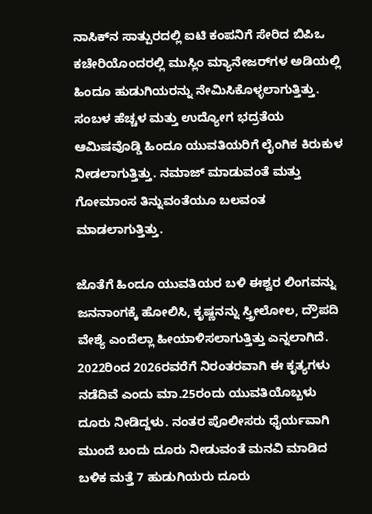ನಾಸಿಕ್‌ನ ಸಾತ್ಪುರದಲ್ಲಿ ಐಟಿ ಕಂಪನಿಗೆ ಸೇರಿದ ಬಿಪಿಒ ಕಚೇರಿಯೊಂದರಲ್ಲಿ ಮುಸ್ಲಿಂ ಮ್ಯಾನೇಜರ್‌ಗಳ ಅಡಿಯಲ್ಲಿ ಹಿಂದೂ ಹುಡುಗಿಯರನ್ನು ನೇಮಿಸಿಕೊಳ್ಳಲಾಗುತ್ತಿತ್ತು. ಸಂಬಳ ಹೆಚ್ಚಳ ಮತ್ತು ಉದ್ಯೋಗ ಭದ್ರತೆಯ ಆಮಿಷವೊಡ್ಡಿ ಹಿಂದೂ ಯುವತಿಯರಿಗೆ ಲೈಂಗಿಕ ಕಿರುಕುಳ ನೀಡಲಾಗುತ್ತಿತ್ತು. ನಮಾಜ್‌ ಮಾಡುವಂತೆ ಮತ್ತು ಗೋಮಾಂಸ ತಿನ್ನುವಂತೆಯೂ ಬಲವಂತ ಮಾಡಲಾಗುತ್ತಿತ್ತು.

ಜೊತೆಗೆ ಹಿಂದೂ ಯುವತಿಯರ ಬಳಿ ಈಶ್ವರ ಲಿಂಗವನ್ನು ಜನನಾಂಗಕ್ಕೆ ಹೋಲಿಸಿ, ಕೃಷ್ಣನನ್ನು ಸ್ತ್ರೀಲೋಲ, ದ್ರೌಪದಿ ವೇಶ್ಯೆ ಎಂದೆಲ್ಲಾ ಹೀಯಾಳಿಸಲಾಗುತ್ತಿತ್ತು ಎನ್ನಲಾಗಿದೆ. 2022ರಿಂದ 2026ರವರೆಗೆ ನಿರಂತರವಾಗಿ ಈ ಕೃತ್ಯಗಳು ನಡೆದಿವೆ ಎಂದು ಮಾ.25ರಂದು ಯುವತಿಯೊಬ್ಬಳು ದೂರು ನೀಡಿದ್ದಳು. ನಂತರ ಪೊಲೀಸರು ಧೈರ್ಯವಾಗಿ ಮುಂದೆ ಬಂದು ದೂರು ನೀಡುವಂತೆ ಮನವಿ ಮಾಡಿದ ಬಳಿಕ ಮತ್ತೆ 7 ಹುಡುಗಿಯರು ದೂರು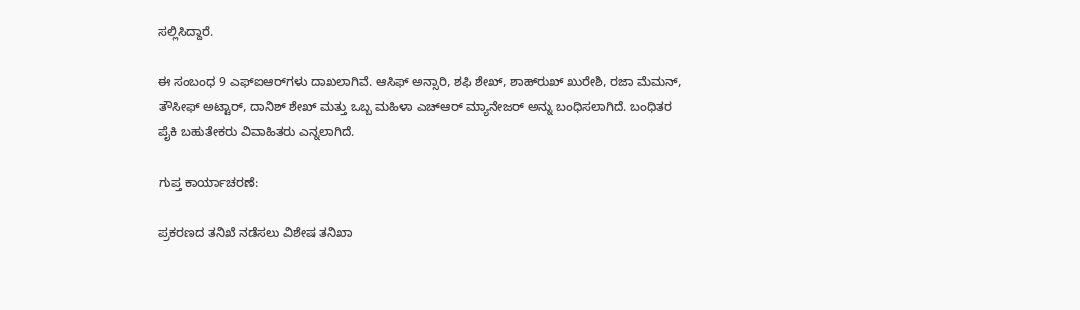ಸಲ್ಲಿಸಿದ್ದಾರೆ.

ಈ ಸಂಬಂಧ 9 ಎಫ್‌ಐಆರ್‌ಗಳು ದಾಖಲಾಗಿವೆ. ಆಸಿಫ್ ಅನ್ಸಾರಿ, ಶಫಿ ಶೇಖ್, ಶಾಹ್‌ರುಖ್ ಖುರೇಶಿ, ರಜಾ ಮೆಮನ್, ತೌಸೀಫ್ ಅಟ್ಟಾರ್, ದಾನಿಶ್ ಶೇಖ್ ಮತ್ತು ಒಬ್ಬ ಮಹಿಳಾ ಎಚ್‌ಆರ್ ಮ್ಯಾನೇಜರ್ ಅನ್ನು ಬಂಧಿಸಲಾಗಿದೆ. ಬಂಧಿತರ ಪೈಕಿ ಬಹುತೇಕರು ವಿವಾಹಿತರು ಎನ್ನಲಾಗಿದೆ.

ಗುಪ್ತ ಕಾರ್ಯಾಚರಣೆ:

ಪ್ರಕರಣದ ತನಿಖೆ ನಡೆಸಲು ವಿಶೇಷ ತನಿಖಾ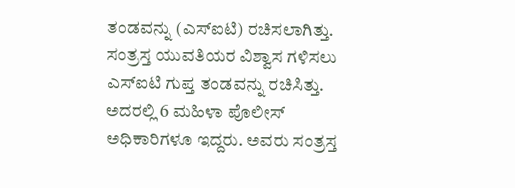ತಂಡವನ್ನು (ಎಸ್‌ಐಟಿ) ರಚಿಸಲಾಗಿತ್ತು. ಸಂತ್ರಸ್ತ ಯುವತಿಯರ ವಿಶ್ವಾಸ ಗಳಿಸಲು ಎಸ್‌ಐಟಿ ಗುಪ್ತ ತಂಡವನ್ನು ರಚಿಸಿತ್ತು. ಅದರಲ್ಲಿ 6 ಮಹಿಳಾ ಪೊಲೀಸ್‌ ಅಧಿಕಾರಿಗಳೂ ಇದ್ದರು. ಅವರು ಸಂತ್ರಸ್ತ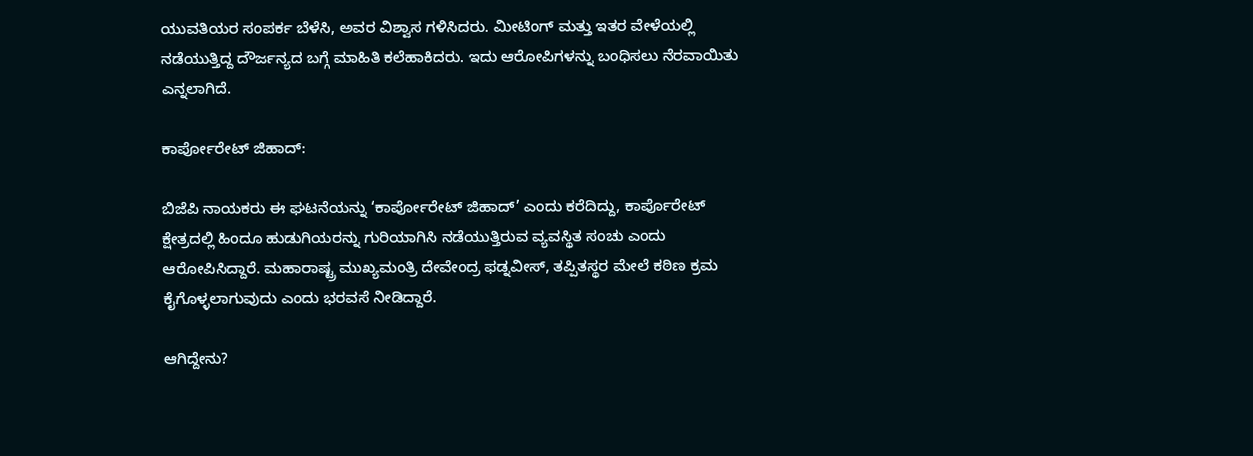ಯುವತಿಯರ ಸಂಪರ್ಕ ಬೆಳೆಸಿ, ಅವರ ವಿಶ್ವಾಸ ಗಳಿಸಿದರು. ಮೀಟಿಂಗ್‌ ಮತ್ತು ಇತರ ವೇಳೆಯಲ್ಲಿ ನಡೆಯುತ್ತಿದ್ದ ದೌರ್ಜನ್ಯದ ಬಗ್ಗೆ ಮಾಹಿತಿ ಕಲೆಹಾಕಿದರು. ಇದು ಆರೋಪಿಗಳನ್ನು ಬಂಧಿಸಲು ನೆರವಾಯಿತು ಎನ್ನಲಾಗಿದೆ.

ಕಾರ್ಪೋರೇಟ್‌ ಜಿಹಾದ್‌:

ಬಿಜೆಪಿ ನಾಯಕರು ಈ ಘಟನೆಯನ್ನು ‘ಕಾರ್ಪೋರೇಟ್‌ ಜಿಹಾದ್‌’ ಎಂದು ಕರೆದಿದ್ದು, ಕಾರ್ಪೊರೇಟ್ ಕ್ಷೇತ್ರದಲ್ಲಿ ಹಿಂದೂ ಹುಡುಗಿಯರನ್ನು ಗುರಿಯಾಗಿಸಿ ನಡೆಯುತ್ತಿರುವ ವ್ಯವಸ್ಥಿತ ಸಂಚು ಎಂದು ಆರೋಪಿಸಿದ್ದಾರೆ. ಮಹಾರಾಷ್ಟ್ರ ಮುಖ್ಯಮಂತ್ರಿ ದೇವೇಂದ್ರ ಫಡ್ನವೀಸ್, ತಪ್ಪಿತಸ್ಥರ ಮೇಲೆ ಕಠಿಣ ಕ್ರಮ ಕೈಗೊಳ್ಳಲಾಗುವುದು ಎಂದು ಭರವಸೆ ನೀಡಿದ್ದಾರೆ.

ಆಗಿದ್ದೇನು?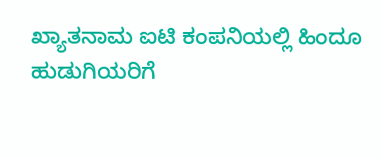ಖ್ಯಾತನಾಮ ಐಟಿ ಕಂಪನಿಯಲ್ಲಿ ಹಿಂದೂ ಹುಡುಗಿಯರಿಗೆ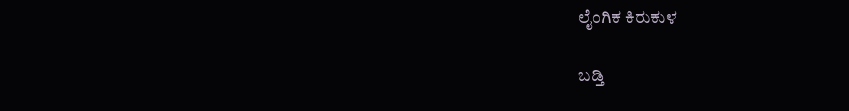ಲೈಂಗಿಕ ಕಿರುಕುಳ

ಬಡ್ತಿ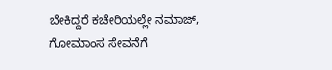ಬೇಕಿದ್ದರೆ ಕಚೇರಿಯಲ್ಲೇ ನಮಾಜ್‌, ಗೋಮಾಂಸ ಸೇವನೆಗೆ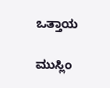ಒತ್ತಾಯ

ಮುಸ್ಲಿಂ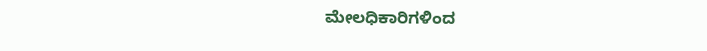ಮೇಲಧಿಕಾರಿಗಳಿಂದ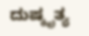ದುಷ್ಕೃತ್ಯ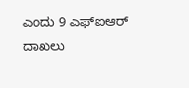ಎಂದು 9 ಎಫ್‌ಐಆರ್ ದಾಖಲು